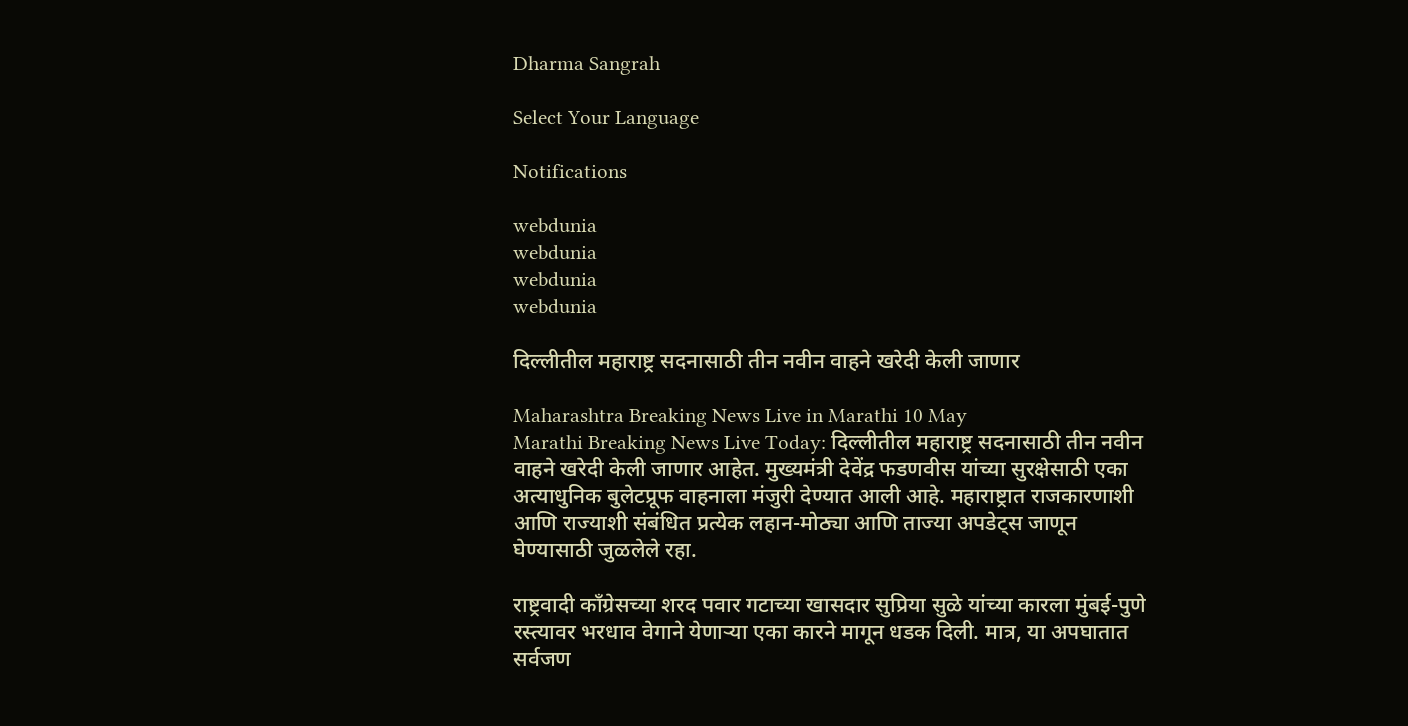Dharma Sangrah

Select Your Language

Notifications

webdunia
webdunia
webdunia
webdunia

दिल्लीतील महाराष्ट्र सदनासाठी तीन नवीन वाहने खरेदी केली जाणार

Maharashtra Breaking News Live in Marathi 10 May
Marathi Breaking News Live Today: दिल्लीतील महाराष्ट्र सदनासाठी तीन नवीन वाहने खरेदी केली जाणार आहेत. मुख्यमंत्री देवेंद्र फडणवीस यांच्या सुरक्षेसाठी एका अत्याधुनिक बुलेटप्रूफ वाहनाला मंजुरी देण्यात आली आहे. महाराष्ट्रात राजकारणाशी आणि राज्याशी संबंधित प्रत्येक लहान-मोठ्या आणि ताज्या अपडेट्स जाणून घेण्यासाठी जुळलेले रहा.

राष्ट्रवादी काँग्रेसच्या शरद पवार गटाच्या खासदार सुप्रिया सुळे यांच्या कारला मुंबई-पुणे रस्त्यावर भरधाव वेगाने येणाऱ्या एका कारने मागून धडक दिली. मात्र, या अपघातात सर्वजण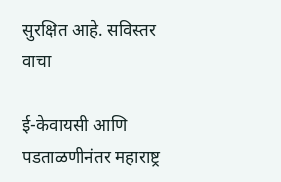सुरक्षित आहे. सविस्तर वाचा

ई-केवायसी आणि पडताळणीनंतर महाराष्ट्र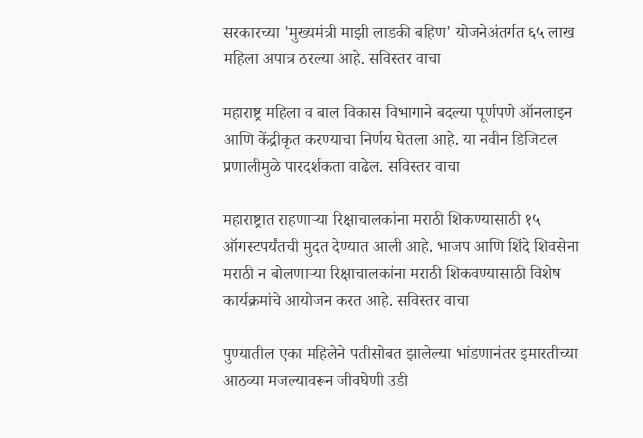सरकारच्या 'मुख्यमंत्री माझी लाडकी बहिण' योजनेअंतर्गत ६५ लाख महिला अपात्र ठरल्या आहे. सविस्तर वाचा

महाराष्ट्र महिला व बाल विकास विभागाने बदल्या पूर्णपणे ऑनलाइन आणि केंद्रीकृत करण्याचा निर्णय घेतला आहे. या नवीन डिजिटल प्रणालीमुळे पारदर्शकता वाढेल. सविस्तर वाचा

महाराष्ट्रात राहणाऱ्या रिक्षाचालकांना मराठी शिकण्यासाठी १५ ऑगस्टपर्यंतची मुदत देण्यात आली आहे. भाजप आणि शिंदे शिवसेना मराठी न बोलणाऱ्या रिक्षाचालकांना मराठी शिकवण्यासाठी विशेष कार्यक्रमांचे आयोजन करत आहे. सविस्तर वाचा

पुण्यातील एका महिलेने पतीसोबत झालेल्या भांडणानंतर इमारतीच्या आठव्या मजल्यावरून जीवघेणी उडी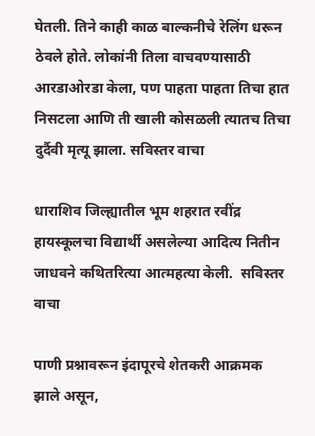घेतली. तिने काही काळ बाल्कनीचे रेलिंग धरून ठेवले होते. लोकांनी तिला वाचवण्यासाठी आरडाओरडा केला, पण पाहता पाहता तिचा हात निसटला आणि ती खाली कोसळली त्यातच तिचा दुर्दैवी मृत्यू झाला. सविस्तर वाचा

धाराशिव जिल्ह्यातील भूम शहरात रवींद्र हायस्कूलचा विद्यार्थी असलेल्या आदित्य नितीन जाधवने कथितरित्या आत्महत्या केली.  सविस्तर वाचा

पाणी प्रश्नावरून इंदापूरचे शेतकरी आक्रमक झाले असून,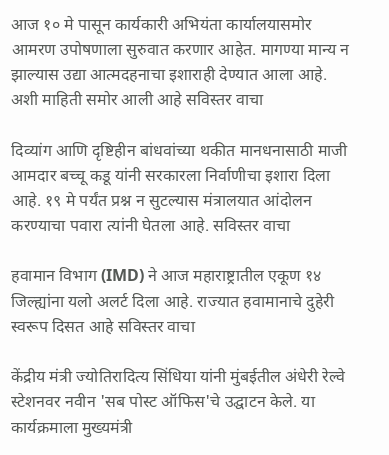आज १० मे पासून कार्यकारी अभियंता कार्यालयासमोर आमरण उपोषणाला सुरुवात करणार आहेत. मागण्या मान्य न झाल्यास उद्या आत्मदहनाचा इशाराही देण्यात आला आहे. अशी माहिती समोर आली आहे सविस्तर वाचा

दिव्यांग आणि दृष्टिहीन बांधवांच्या थकीत मानधनासाठी माजी आमदार बच्चू कडू यांनी सरकारला निर्वाणीचा इशारा दिला आहे. १९ मे पर्यंत प्रश्न न सुटल्यास मंत्रालयात आंदोलन करण्याचा पवारा त्यांनी घेतला आहे. सविस्तर वाचा

हवामान विभाग (IMD) ने आज महाराष्ट्रातील एकूण १४ जिल्ह्यांना यलो अलर्ट दिला आहे. राज्यात हवामानाचे दुहेरी स्वरूप दिसत आहे सविस्तर वाचा

केंद्रीय मंत्री ज्योतिरादित्य सिंधिया यांनी मुंबईतील अंधेरी रेल्वे स्टेशनवर नवीन 'सब पोस्ट ऑफिस'चे उद्घाटन केले. या कार्यक्रमाला मुख्यमंत्री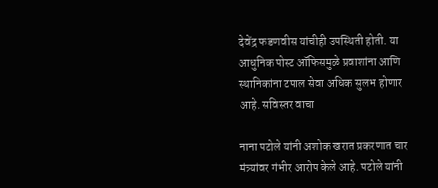देवेंद्र फडणवीस यांचीही उपस्थिती होती. या आधुनिक पोस्ट ऑफिसमुळे प्रवाशांना आणि स्थानिकांना टपाल सेवा अधिक सुलभ होणार आहे. सविस्तर वाचा

नाना पटोले यांनी अशोक खरात प्रकरणात चार मंत्र्यांवर गंभीर आरोप केले आहे. पटोले यांनी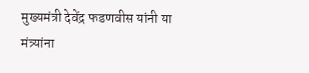मुख्यमंत्री देवेंद्र फडणवीस यांनी या मंत्र्यांना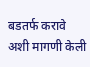बडतर्फ करावे अशी मागणी केली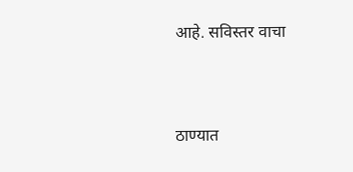आहे. सविस्तर वाचा


ठाण्यात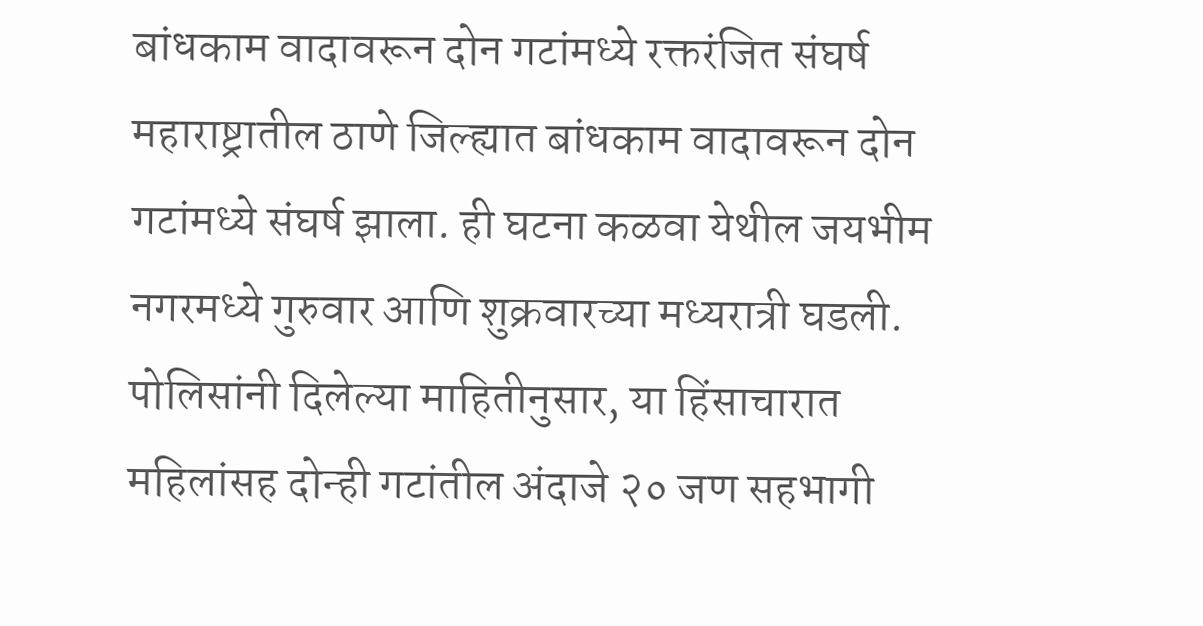बांधकाम वादावरून दोन गटांमध्ये रक्तरंजित संघर्ष
महाराष्ट्रातील ठाणे जिल्ह्यात बांधकाम वादावरून दोन गटांमध्ये संघर्ष झाला. ही घटना कळवा येथील जयभीम नगरमध्ये गुरुवार आणि शुक्रवारच्या मध्यरात्री घडली. पोलिसांनी दिलेल्या माहितीनुसार, या हिंसाचारात महिलांसह दोन्ही गटांतील अंदाजे २० जण सहभागी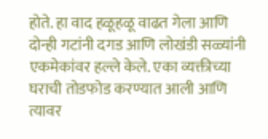होते. हा वाद हळूहळू वाढत गेला आणि दोन्ही गटांनी दगड आणि लोखंडी सळ्यांनी एकमेकांवर हल्ले केले. एका व्यक्तीच्या घराची तोडफोड करण्यात आली आणि त्यावर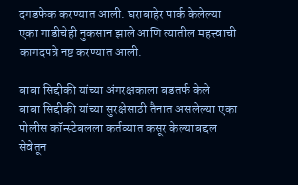दगडफेक करण्यात आली. घराबाहेर पार्क केलेल्या एका गाडीचेही नुकसान झाले आणि त्यातील महत्त्वाची कागदपत्रे नष्ट करण्यात आली.

बाबा सिद्दीकी यांच्या अंगरक्षकाला बडतर्फ केले
बाबा सिद्दीकी यांच्या सुरक्षेसाठी तैनात असलेल्या एका पोलीस कॉन्स्टेबलला कर्तव्यात कसूर केल्याबद्दल सेवेतून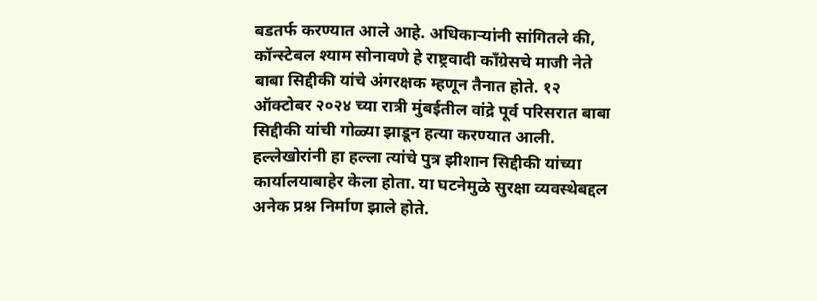बडतर्फ करण्यात आले आहे. अधिकाऱ्यांनी सांगितले की, कॉन्स्टेबल श्याम सोनावणे हे राष्ट्रवादी काँग्रेसचे माजी नेते बाबा सिद्दीकी यांचे अंगरक्षक म्हणून तैनात होते. १२ ऑक्टोबर २०२४ च्या रात्री मुंबईतील वांद्रे पूर्व परिसरात बाबा सिद्दीकी यांची गोळ्या झाडून हत्या करण्यात आली. हल्लेखोरांनी हा हल्ला त्यांचे पुत्र झीशान सिद्दीकी यांच्या कार्यालयाबाहेर केला होता. या घटनेमुळे सुरक्षा व्यवस्थेबद्दल अनेक प्रश्न निर्माण झाले होते.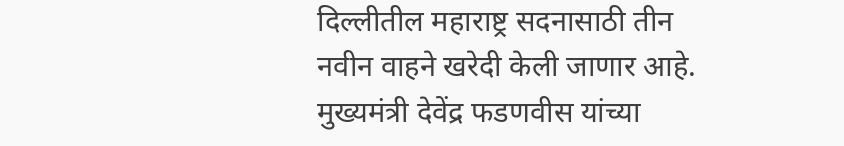दिल्लीतील महाराष्ट्र सदनासाठी तीन नवीन वाहने खरेदी केली जाणार आहे. मुख्यमंत्री देवेंद्र फडणवीस यांच्या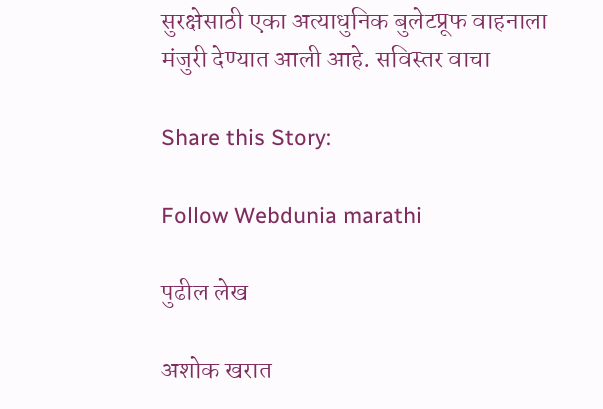सुरक्षेसाठी एका अत्याधुनिक बुलेटप्रूफ वाहनाला मंजुरी देण्यात आली आहे. सविस्तर वाचा

Share this Story:

Follow Webdunia marathi

पुढील लेख

अशोक खरात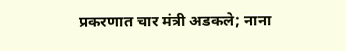प्रकरणात चार मंत्री अडकले; नाना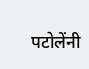पटोलेंनी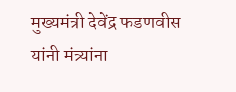मुख्यमंत्री देवेंद्र फडणवीस यांनी मंत्र्यांना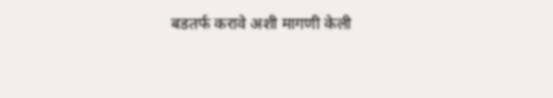बडतर्फ करावे अशी मागणी केली